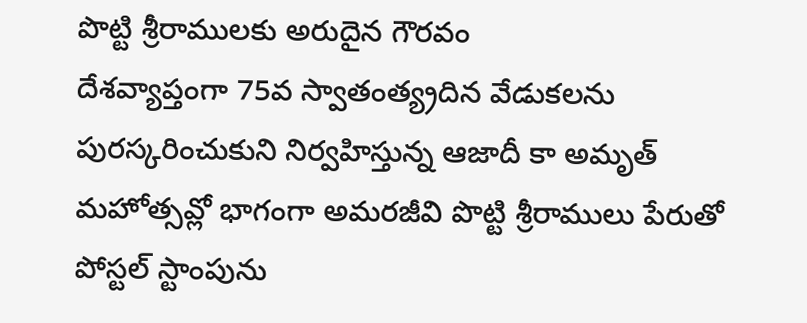పొట్టి శ్రీరాములకు అరుదైన గౌరవం
దేశవ్యాప్తంగా 75వ స్వాతంత్య్రదిన వేడుకలను పురస్కరించుకుని నిర్వహిస్తున్న ఆజాదీ కా అమృత్ మహోత్సవ్లో భాగంగా అమరజీవి పొట్టి శ్రీరాములు పేరుతో పోస్టల్ స్టాంపును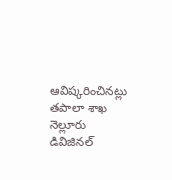ఆవిష్కరించినట్లు తపాలా శాఖ నెల్లూరు డివిజినల్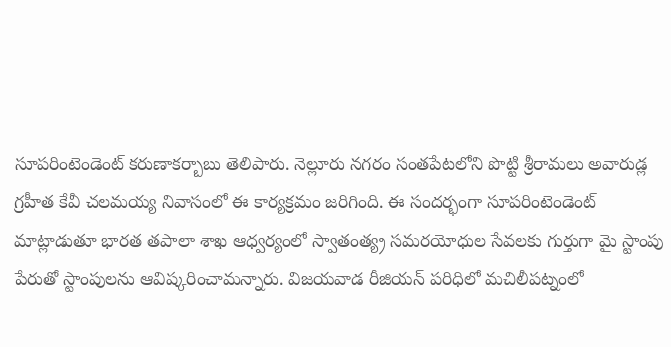సూపరింటెండెంట్ కరుణాకర్బాబు తెలిపారు. నెల్లూరు నగరం సంతపేటలోని పొట్టి శ్రీరామలు అవారుడ్ల గ్రహీత కేవీ చలమయ్య నివాసంలో ఈ కార్యక్రమం జరిగింది. ఈ సందర్భంగా సూపరింటెండెంట్ మాట్లాడుతూ భారత తపాలా శాఖ ఆధ్వర్యంలో స్వాతంత్య్ర సమరయోధుల సేవలకు గుర్తుగా మై స్టాంపు పేరుతో స్టాంపులను ఆవిష్కరించామన్నారు. విజయవాడ రీజియన్ పరిధిలో మచిలీపట్నంలో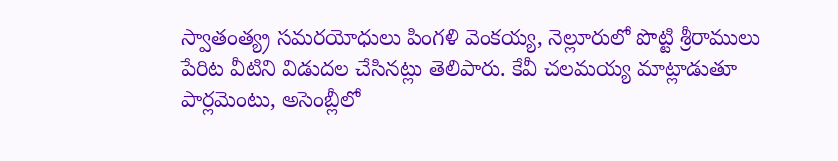స్వాతంత్య్ర సమరయోధులు పింగళి వెంకయ్య, నెల్లూరులో పొట్టి శ్రీరాములు పేరిట వీటిని విడుదల చేసినట్లు తెలిపారు. కేవీ చలమయ్య మాట్లాడుతూ పార్లమెంటు, అసెంబ్లీలో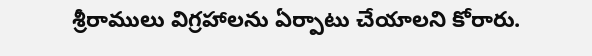శ్రీరాములు విగ్రహాలను ఏర్పాటు చేయాలని కోరారు.